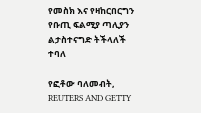የመስክ እና የዛከርበርግን የቡጢ ፍልሚያ ጣሊያን ልታስተናግድ ትችላለች ተባለ

የፎቶው ባለመብት, REUTERS AND GETTY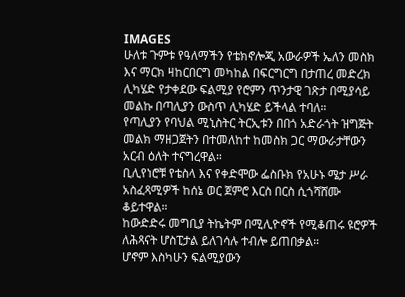IMAGES
ሁለቱ ጉምቱ የዓለማችን የቴክኖሎጂ አውራዎች ኤለን መስክ እና ማርክ ዛከርበርግ መካከል በፍርግርግ በታጠረ መድረክ ሊካሄድ የታቀደው ፍልሚያ የሮምን ጥንታዊ ገጽታ በሚያሳይ መልኩ በጣሊያን ውስጥ ሊካሄድ ይችላል ተባለ።
የጣሊያን የባህል ሚኒስትር ትርኢቱን በበጎ አድራጎት ዝግጅት መልክ ማዘጋጀትን በተመለከተ ከመስክ ጋር ማውራታቸውን አርብ ዕለት ተናግረዋል።
ቢሊየነሮቹ የቴስላ እና የቀድሞው ፌስቡክ የአሁኑ ሜታ ሥራ አስፈጻሚዎች ከሰኔ ወር ጀምሮ እርስ በርስ ሲጎሻሸሙ ቆይተዋል።
ከውድድሩ መግቢያ ትኬትም በሚሊዮኖች የሚቆጠሩ ዩሮዎች ለሕጻናት ሆስፒታል ይለገሳሉ ተብሎ ይጠበቃል።
ሆኖም እስካሁን ፍልሚያውን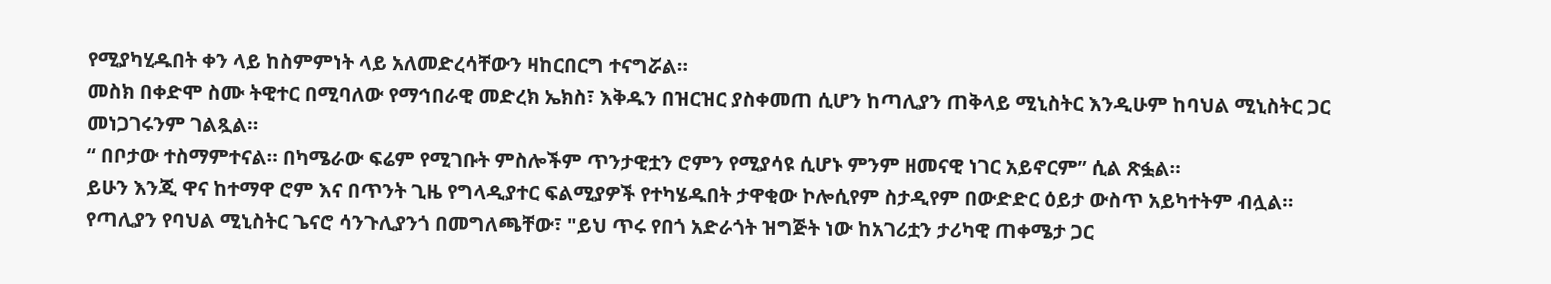የሚያካሂዱበት ቀን ላይ ከስምምነት ላይ አለመድረሳቸውን ዛከርበርግ ተናግሯል።
መስክ በቀድሞ ስሙ ትዊተር በሚባለው የማኅበራዊ መድረክ ኤክስ፣ እቅዱን በዝርዝር ያስቀመጠ ሲሆን ከጣሊያን ጠቅላይ ሚኒስትር እንዲሁም ከባህል ሚኒስትር ጋር መነጋገሩንም ገልጿል።
“ በቦታው ተስማምተናል። በካሜራው ፍሬም የሚገቡት ምስሎችም ጥንታዊቷን ሮምን የሚያሳዩ ሲሆኑ ምንም ዘመናዊ ነገር አይኖርም” ሲል ጽፏል።
ይሁን እንጂ ዋና ከተማዋ ሮም እና በጥንት ጊዜ የግላዲያተር ፍልሚያዎች የተካሄዱበት ታዋቂው ኮሎሲየም ስታዲየም በውድድር ዕይታ ውስጥ አይካተትም ብሏል።
የጣሊያን የባህል ሚኒስትር ጌናሮ ሳንጉሊያንጎ በመግለጫቸው፣ "ይህ ጥሩ የበጎ አድራጎት ዝግጅት ነው ከአገሪቷን ታሪካዊ ጠቀሜታ ጋር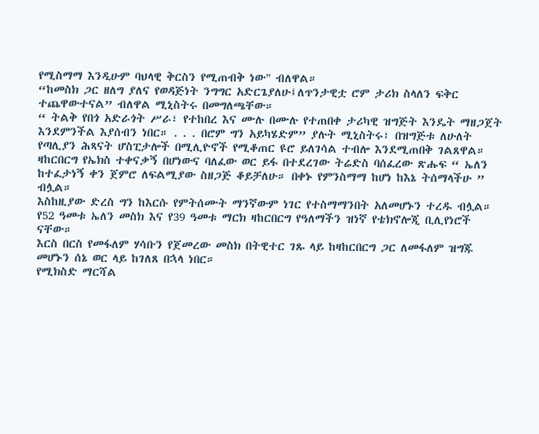የሚስማማ እንዲሁም ባህላዊ ቅርስን የሚጠብቅ ነው" ብለዋል።
“ከመስክ ጋር ዘለግ ያለና የወዳጅነት ንግግር አድርጌያለሁ፤ለጥንታዊቷ ሮም ታሪክ ስላለን ፍቅር ተጨዋውተናል” ብለዋል ሚኒስትሩ በመግለጫቸው።
“ ትልቅ የበጎ አድራጎት ሥራ፣ የተከበረ እና ሙሉ በሙሉ የተጠበቀ ታሪካዊ ዝግጅት እንዴት ማዘጋጀት እንደምንችል እያሰብን ነበር። . . . በሮም ግን አይካሄድም” ያሉት ሚኒስትሩ፣ በዝግጅቱ ለሁለት የጣሊያን ሕጻናት ሆስፒታሎች በሚሊዮኖች የሚቆጠር ዩሮ ይለገሳል ተብሎ እንደሚጠበቅ ገልጸዋል።
ዛከርበርግ የኤክስ ተቀናቃኝ በሆነውና ባለፈው ወር ይፋ በተደረገው ትሬድስ ባሰፈረው ጽሑፍ “ ኤለን ከተፈታነኝ ቀን ጀምሮ ለፍልሚያው ስዘጋጅ ቆይቻለሁ። በቀኑ የምንስማማ ከሆነ ከእኔ ትሰማላችሁ ” ብሏል።
እስከዚያው ድረስ ግን ከእርሱ የምትሰሙት ማንኛውም ነገር የተስማማንበት አለመሆኑን ተረዱ ብሏል።
የ52 ዓመቱ ኤለን መስክ እና የ39 ዓመቱ ማርክ ዛከርበርግ የዓለማችን ዝነኛ የቴክኖሎጂ ቢሊየነሮች ናቸው።
እርስ በርስ የመፋለም ሃሳቡን የጀመረው መስክ በትዊተር ገጹ ላይ ከዛከርበርግ ጋር ለመፋለም ዝግጁ መሆኑን ሰኔ ወር ላይ ከገለጸ በኋላ ነበር።
የሚክስድ ማርሻል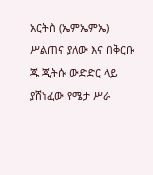አርትስ (ኤምኤምኤ) ሥልጠና ያለው እና በቅርቡ ጁ ጂትሱ ውድድር ላይ ያሸነፈው የሜታ ሥራ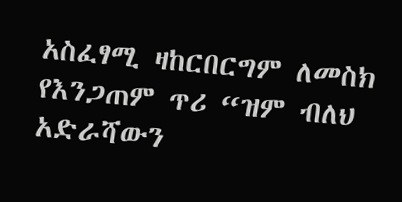አስፈፃሚ ዛከርበርግም ለመስክ የእንጋጠም ጥሪ “ዝም ብለህ አድራሻውን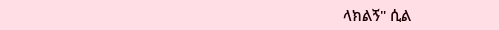ላክልኝ" ሲል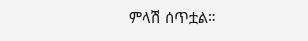ምላሽ ሰጥቷል።